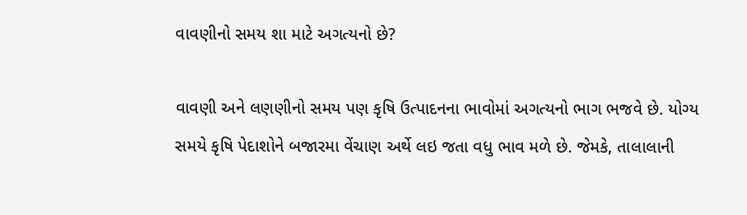વાવણીનો સમય શા માટે અગત્યનો છે?

વાવણી અને લણણીનો સમય પણ કૃષિ ઉત્પાદનના ભાવોમાં અગત્યનો ભાગ ભજવે છે. યોગ્ય સમયે કૃષિ પેદાશોને બજારમા વેંચાણ અર્થે લઇ જતા વધુ ભાવ મળે છે. જેમકે, તાલાલાની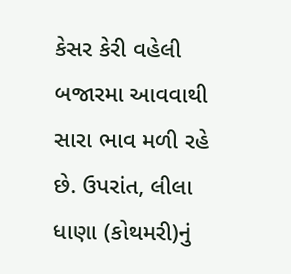કેસર કેરી વહેલી બજારમા આવવાથી સારા ભાવ મળી રહે છે. ઉપરાંત, લીલા ધાણા (કોથમરી)નું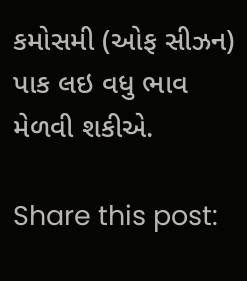કમોસમી (ઓફ સીઝન) પાક લઇ વધુ ભાવ મેળવી શકીએ.

Share this post: